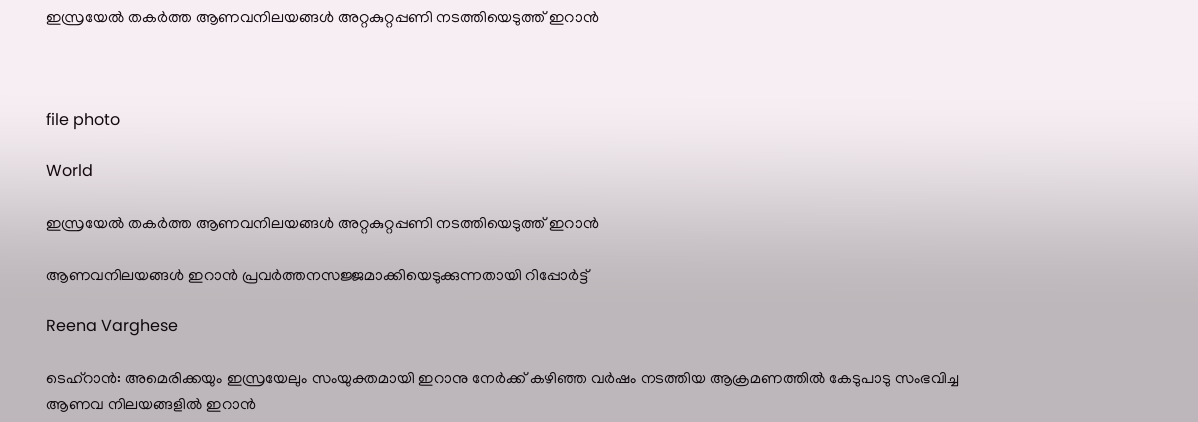ഇസ്രയേൽ തകർത്ത ആണവനിലയങ്ങൾ അറ്റകുറ്റപ്പണി നടത്തിയെടുത്ത് ഇറാൻ



file photo

World

ഇസ്രയേൽ തകർത്ത ആണവനിലയങ്ങൾ അറ്റകുറ്റപ്പണി നടത്തിയെടുത്ത് ഇറാൻ

ആണവനിലയങ്ങൾ ഇറാൻ പ്രവർത്തനസജ്ജമാക്കിയെടുക്കുന്നതായി റിപ്പോർട്ട്

Reena Varghese

ടെഹ്റാൻ: അമെരിക്കയും ഇസ്രയേലും സംയുക്തമായി ഇറാനു നേർക്ക് കഴിഞ്ഞ വർഷം നടത്തിയ ആക്രമണത്തിൽ കേടുപാടു സംഭവിച്ച ആണവ നിലയങ്ങളിൽ ഇറാൻ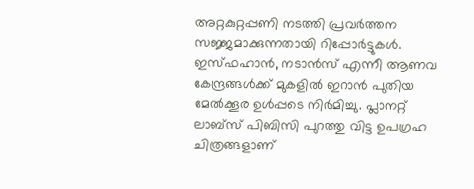അറ്റകുറ്റപ്പണി നടത്തി പ്രവർത്തന സജ്ജമാക്കുന്നതായി റിപ്പോർട്ടുകൾ. ഇസ്ഫഹാൻ, നടാൻസ് എന്നീ ആണവ കേന്ദ്രങ്ങൾക്ക് മുകളിൽ ഇറാൻ പുതിയ മേൽക്കൂര ഉൾപ്പടെ നിർമിച്ചു. പ്ലാനറ്റ് ലാബ്സ് പിബിസി പുറത്തു വിട്ട ഉപഗ്രഹ ചിത്രങ്ങളാണ്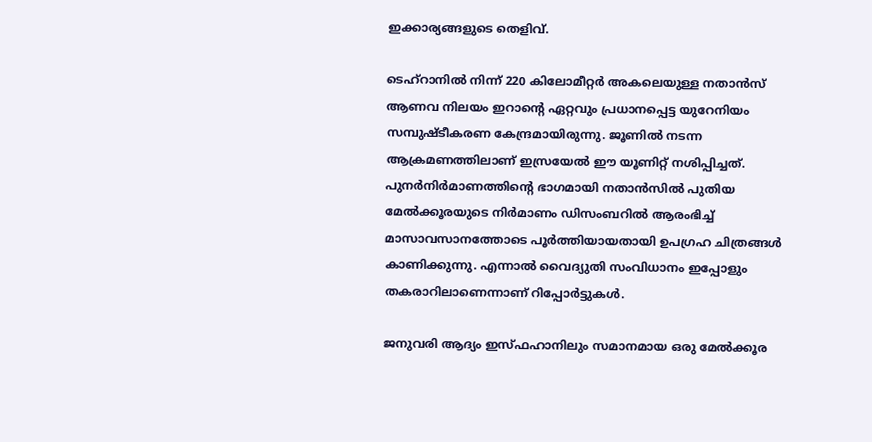ഇക്കാര്യങ്ങളുടെ തെളിവ്.

ടെഹ്റാനിൽ നിന്ന് 220 കിലോമീറ്റർ അകലെയുള്ള നതാൻസ് ആണവ നിലയം ഇറാന്‍റെ ഏറ്റവും പ്രധാനപ്പെട്ട യുറേനിയം സമ്പുഷ്ടീകരണ കേന്ദ്രമായിരുന്നു. ജൂണിൽ നടന്ന ആക്രമണത്തിലാണ് ഇസ്രയേൽ ഈ യൂണിറ്റ് നശിപ്പിച്ചത്. പുനർനിർമാണത്തിന്‍റെ ഭാഗമായി നതാൻസിൽ പുതിയ മേൽക്കൂരയുടെ നിർമാണം ഡിസംബറിൽ ആരംഭിച്ച് മാസാവസാനത്തോടെ പൂർത്തിയായതായി ഉപഗ്രഹ ചിത്രങ്ങൾ കാണിക്കുന്നു. എന്നാൽ വൈദ്യുതി സംവിധാനം ഇപ്പോളും തകരാറിലാണെന്നാണ് റിപ്പോർട്ടുകൾ.

ജനുവരി ആദ്യം ഇസ്ഫഹാനിലും സമാനമായ ഒരു മേൽക്കൂര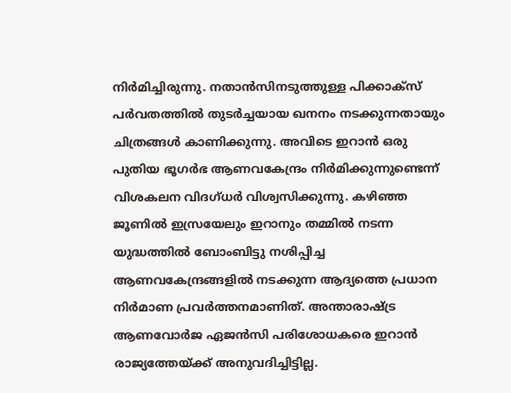നിർമിച്ചിരുന്നു. നതാൻസിനടുത്തുള്ള പിക്കാക്സ് പർവതത്തിൽ തുടർച്ചയായ ഖനനം നടക്കുന്നതായും ചിത്രങ്ങൾ കാണിക്കുന്നു. അവിടെ ഇറാൻ ഒരു പുതിയ ഭൂഗർഭ ആണവകേന്ദ്രം നിർമിക്കുന്നുണ്ടെന്ന് വിശകലന വിദഗ്ധർ വിശ്വസിക്കുന്നു. കഴിഞ്ഞ ജൂണിൽ ഇസ്രയേലും ഇറാനും തമ്മിൽ നടന്ന യുദ്ധത്തിൽ ബോംബിട്ടു നശിപ്പിച്ച ആണവകേന്ദ്രങ്ങളിൽ നടക്കുന്ന ആദ്യത്തെ പ്രധാന നിർമാണ പ്രവർത്തനമാണിത്. അന്താരാഷ്ട്ര ആണവോർജ ഏജൻസി പരിശോധകരെ ഇറാൻ രാജ്യത്തേയ്ക്ക് അനുവദിച്ചിട്ടില്ല.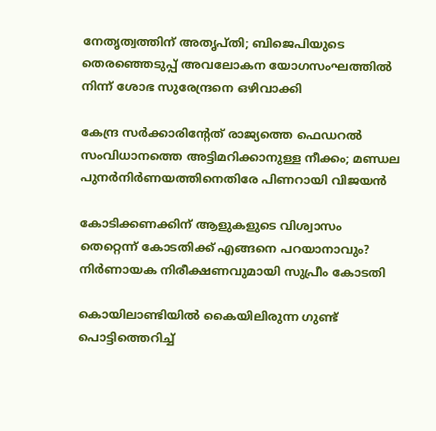നേതൃത്വത്തിന് അതൃപ്തി; ബിജെപിയുടെ തെരഞ്ഞെടുപ്പ് അവലോകന യോഗസംഘത്തില്‍ നിന്ന് ശോഭ സുരേന്ദ്രനെ ഒഴിവാക്കി

കേന്ദ്ര സർക്കാരിന്റേത് രാജ്യത്തെ ഫെഡറൽ സംവിധാനത്തെ അട്ടിമറിക്കാനുള്ള നീക്കം; മണ്ഡല പുനർനിർണയത്തിനെതിരേ പിണറായി വിജയൻ

കോടിക്കണക്കിന് ആളുകളുടെ വിശ്വാസം തെറ്റെന്ന് കോടതിക്ക് എങ്ങനെ പറയാനാവും? നിർണായക നിരീക്ഷണവുമായി സുപ്രീം കോടതി

കൊയിലാണ്ടിയില്‍ കൈയിലിരുന്ന ഗുണ്ട് പൊട്ടിത്തെറിച്ച്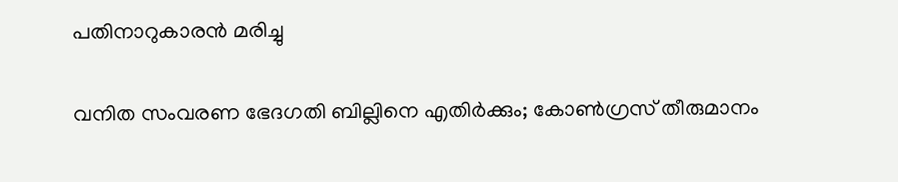പതിനാറുകാരൻ മരിച്ചു

വനിത സംവരണ ഭേദഗതി ബില്ലിനെ എതിർക്കും; കോൺഗ്രസ് തീരുമാനം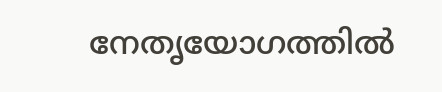നേതൃയോഗത്തിൽ